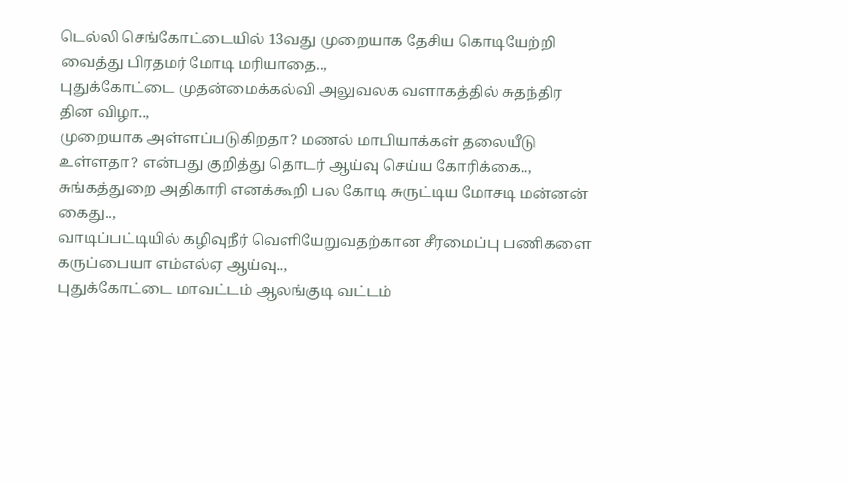டெல்லி செங்கோட்டையில் 13வது முறையாக தேசிய கொடியேற்றி வைத்து பிரதமர் மோடி மரியாதை..,
புதுக்கோட்டை முதன்மைக்கல்வி அலுவலக வளாகத்தில் சுதந்திர தின விழா..,
முறையாக அள்ளப்படுகிறதா? மணல் மாபியாக்கள் தலையீடு உள்ளதா? என்பது குறித்து தொடர் ஆய்வு செய்ய கோரிக்கை..,
சுங்கத்துறை அதிகாரி எனக்கூறி பல கோடி சுருட்டிய மோசடி மன்னன் கைது..,
வாடிப்பட்டியில் கழிவுநீர் வெளியேறுவதற்கான சீரமைப்பு பணிகளை கருப்பையா எம்எல்ஏ ஆய்வு..,
புதுக்கோட்டை மாவட்டம் ஆலங்குடி வட்டம்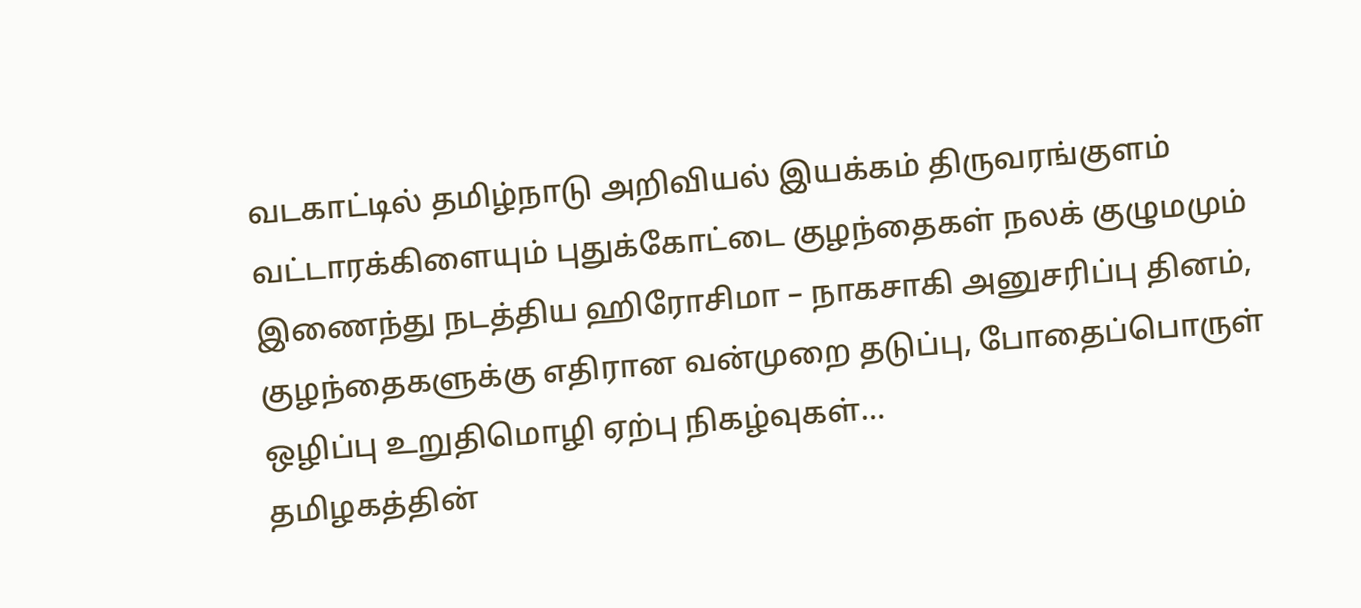வடகாட்டில் தமிழ்நாடு அறிவியல் இயக்கம் திருவரங்குளம் வட்டாரக்கிளையும் புதுக்கோட்டை குழந்தைகள் நலக் குழுமமும் இணைந்து நடத்திய ஹிரோசிமா – நாகசாகி அனுசரிப்பு தினம், குழந்தைகளுக்கு எதிரான வன்முறை தடுப்பு, போதைப்பொருள் ஒழிப்பு உறுதிமொழி ஏற்பு நிகழ்வுகள்…
தமிழகத்தின்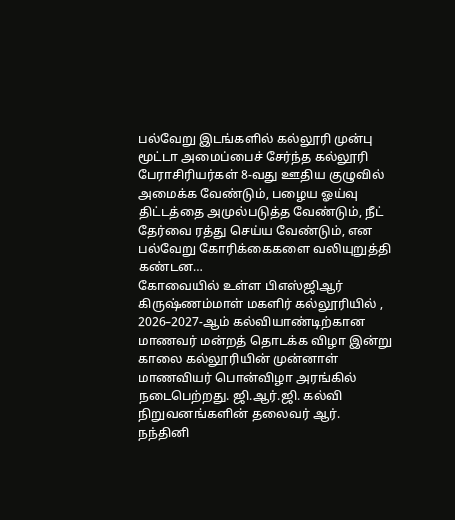பல்வேறு இடங்களில் கல்லூரி முன்பு மூட்டா அமைப்பைச் சேர்ந்த கல்லூரி பேராசிரியர்கள் 8-வது ஊதிய குழுவில் அமைக்க வேண்டும், பழைய ஓய்வு திட்டத்தை அமுல்படுத்த வேண்டும், நீட் தேர்வை ரத்து செய்ய வேண்டும், என பல்வேறு கோரிக்கைகளை வலியுறுத்தி கண்டன…
கோவையில் உள்ள பிஎஸ்ஜிஆர் கிருஷ்ணம்மாள் மகளிர் கல்லூரியில் , 2026–2027-ஆம் கல்வியாண்டிற்கான மாணவர் மன்றத் தொடக்க விழா இன்று காலை கல்லூரியின் முன்னாள் மாணவியர் பொன்விழா அரங்கில் நடைபெற்றது. ஜி.ஆர்.ஜி. கல்வி நிறுவனங்களின் தலைவர் ஆர். நந்தினி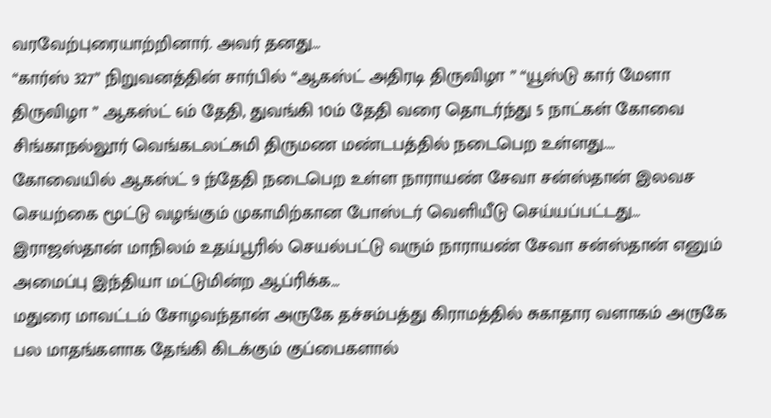வரவேற்புரையாற்றினார். அவர் தனது…
“கார்ஸ் 327” நிறுவனத்தின் சார்பில் “ஆகஸ்ட் அதிரடி திருவிழா ” “யூஸ்டு கார் மேளா திருவிழா ” ஆகஸ்ட் 6ம் தேதி, துவங்கி 10ம் தேதி வரை தொடர்ந்து 5 நாட்கள் கோவை சிங்காநல்லூர் வெங்கடலட்சுமி திருமண மண்டபத்தில் நடைபெற உள்ளது.…
கோவையில் ஆகஸ்ட் 9 ந்தேதி நடைபெற உள்ள நாராயண் சேவா சன்ஸ்தான் இலவச செயற்கை மூட்டு வழங்கும் முகாமிற்கான போஸ்டர் வெளியீடு செய்யப்பட்டது… இராஜஸ்தான் மாநிலம் உதய்பூரில் செயல்பட்டு வரும் நாராயண் சேவா சன்ஸ்தான் எனும் அமைப்பு இந்தியா மட்டுமின்ற ஆப்ரிக்க…
மதுரை மாவட்டம் சோழவந்தான் அருகே தச்சம்பத்து கிராமத்தில் சுகாதார வளாகம் அருகே பல மாதங்களாக தேங்கி கிடக்கும் குப்பைகளால்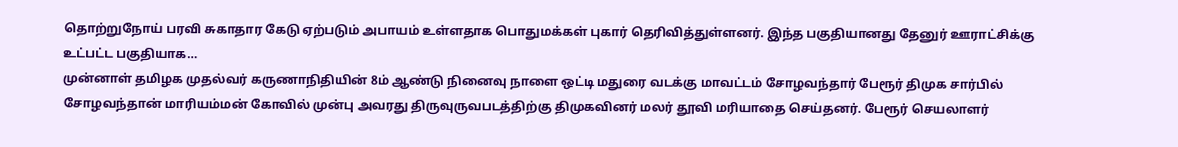தொற்றுநோய் பரவி சுகாதார கேடு ஏற்படும் அபாயம் உள்ளதாக பொதுமக்கள் புகார் தெரிவித்துள்ளனர். இந்த பகுதியானது தேனுர் ஊராட்சிக்கு உட்பட்ட பகுதியாக…
முன்னாள் தமிழக முதல்வர் கருணாநிதியின் 8ம் ஆண்டு நினைவு நாளை ஒட்டி மதுரை வடக்கு மாவட்டம் சோழவந்தார் பேரூர் திமுக சார்பில் சோழவந்தான் மாரியம்மன் கோவில் முன்பு அவரது திருவுருவபடத்திற்கு திமுகவினர் மலர் தூவி மரியாதை செய்தனர். பேரூர் செயலாளர்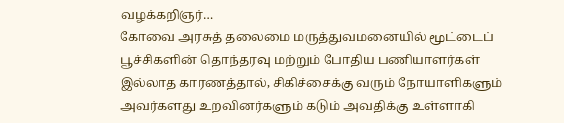வழக்கறிஞர்…
கோவை அரசுத் தலைமை மருத்துவமனையில் மூட்டைப் பூச்சிகளின் தொந்தரவு மற்றும் போதிய பணியாளர்கள் இல்லாத காரணத்தால், சிகிச்சைக்கு வரும் நோயாளிகளும் அவர்களது உறவினர்களும் கடும் அவதிக்கு உள்ளாகி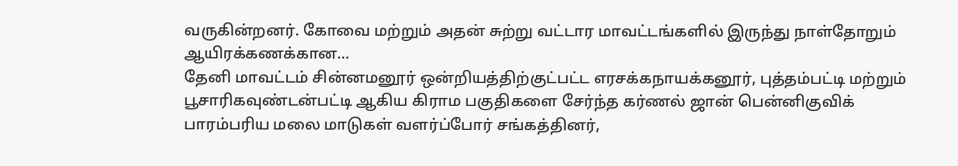வருகின்றனர். கோவை மற்றும் அதன் சுற்று வட்டார மாவட்டங்களில் இருந்து நாள்தோறும் ஆயிரக்கணக்கான…
தேனி மாவட்டம் சின்னமனூர் ஒன்றியத்திற்குட்பட்ட எரசக்கநாயக்கனூர், புத்தம்பட்டி மற்றும் பூசாரிகவுண்டன்பட்டி ஆகிய கிராம பகுதிகளை சேர்ந்த கர்ணல் ஜான் பென்னிகுவிக் பாரம்பரிய மலை மாடுகள் வளர்ப்போர் சங்கத்தினர்,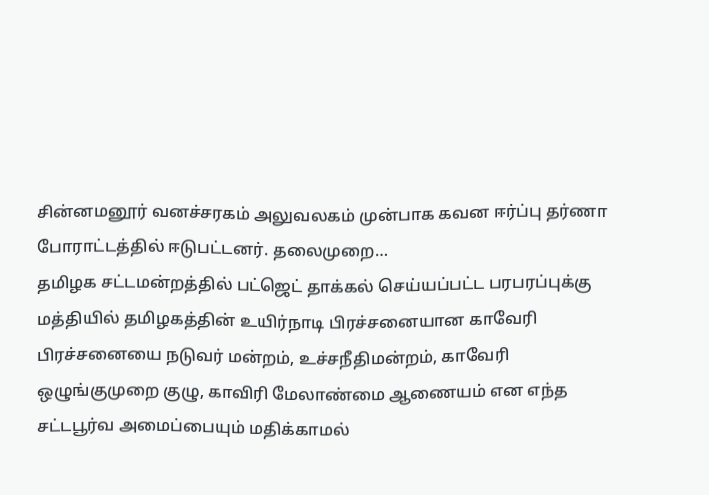சின்னமனூர் வனச்சரகம் அலுவலகம் முன்பாக கவன ஈர்ப்பு தர்ணா போராட்டத்தில் ஈடுபட்டனர். தலைமுறை…
தமிழக சட்டமன்றத்தில் பட்ஜெட் தாக்கல் செய்யப்பட்ட பரபரப்புக்கு மத்தியில் தமிழகத்தின் உயிர்நாடி பிரச்சனையான காவேரி பிரச்சனையை நடுவர் மன்றம், உச்சநீதிமன்றம், காவேரி ஒழுங்குமுறை குழு, காவிரி மேலாண்மை ஆணையம் என எந்த சட்டபூர்வ அமைப்பையும் மதிக்காமல்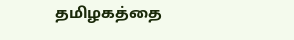தமிழகத்தை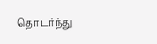தொடர்ந்து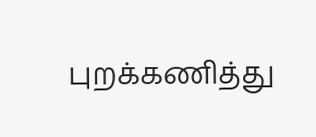புறக்கணித்து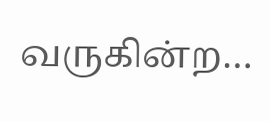வருகின்ற…